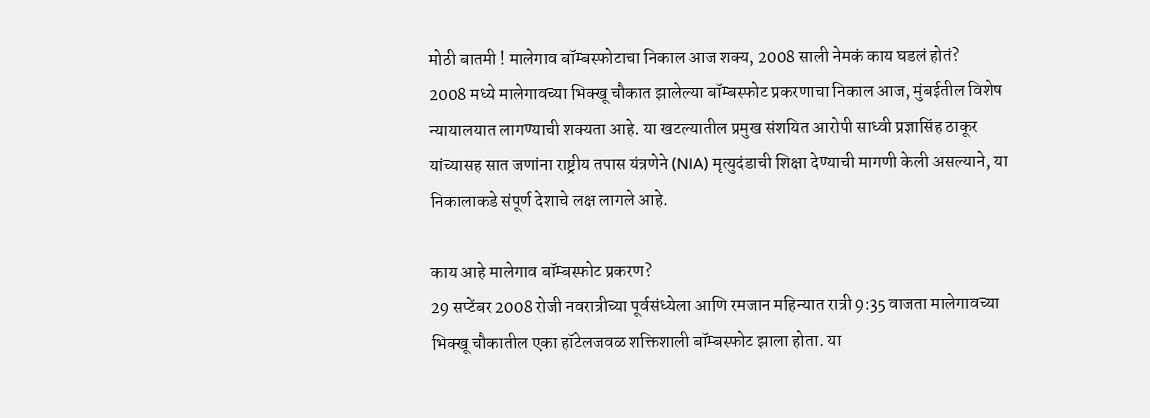मोठी बातमी ! मालेगाव बॉम्बस्फोटाचा निकाल आज शक्य, 2008 साली नेमकं काय घडलं होतं?
2008 मध्ये मालेगावच्या भिक्खू चौकात झालेल्या बॉम्बस्फोट प्रकरणाचा निकाल आज, मुंबईतील विशेष न्यायालयात लागण्याची शक्यता आहे. या खटल्यातील प्रमुख संशयित आरोपी साध्वी प्रज्ञासिंह ठाकूर यांच्यासह सात जणांना राष्ट्रीय तपास यंत्रणेने (NIA) मृत्युदंडाची शिक्षा देण्याची मागणी केली असल्याने, या निकालाकडे संपूर्ण देशाचे लक्ष लागले आहे.

काय आहे मालेगाव बॉम्बस्फोट प्रकरण?
29 सप्टेंबर 2008 रोजी नवरात्रीच्या पूर्वसंध्येला आणि रमजान महिन्यात रात्री 9:35 वाजता मालेगावच्या भिक्खू चौकातील एका हॉटेलजवळ शक्तिशाली बॉम्बस्फोट झाला होता. या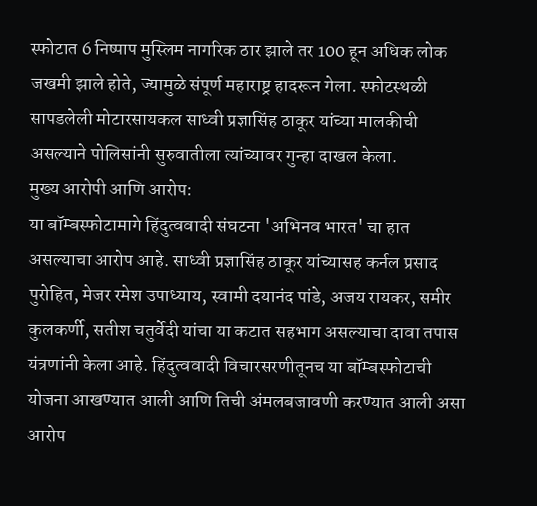स्फोटात 6 निष्पाप मुस्लिम नागरिक ठार झाले तर 100 हून अधिक लोक जखमी झाले होते, ज्यामुळे संपूर्ण महाराष्ट्र हादरून गेला. स्फोटस्थळी सापडलेली मोटारसायकल साध्वी प्रज्ञासिंह ठाकूर यांच्या मालकीची असल्याने पोलिसांनी सुरुवातीला त्यांच्यावर गुन्हा दाखल केला.
मुख्य आरोपी आणि आरोप:
या बॉम्बस्फोटामागे हिंदुत्ववादी संघटना 'अभिनव भारत' चा हात असल्याचा आरोप आहे. साध्वी प्रज्ञासिंह ठाकूर यांच्यासह कर्नल प्रसाद पुरोहित, मेजर रमेश उपाध्याय, स्वामी दयानंद पांडे, अजय रायकर, समीर कुलकर्णी, सतीश चतुर्वेदी यांचा या कटात सहभाग असल्याचा दावा तपास यंत्रणांनी केला आहे. हिंदुत्ववादी विचारसरणीतूनच या बॉम्बस्फोटाची योजना आखण्यात आली आणि तिची अंमलबजावणी करण्यात आली असा आरोप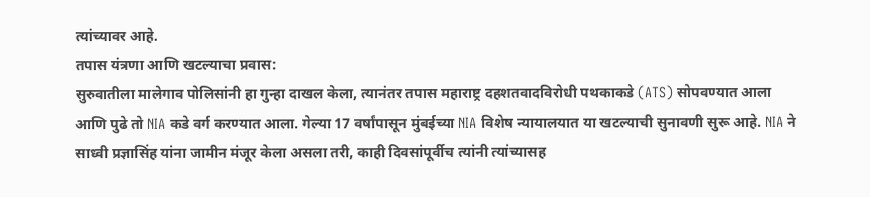त्यांच्यावर आहे.
तपास यंत्रणा आणि खटल्याचा प्रवास:
सुरुवातीला मालेगाव पोलिसांनी हा गुन्हा दाखल केला, त्यानंतर तपास महाराष्ट्र दहशतवादविरोधी पथकाकडे (ATS) सोपवण्यात आला आणि पुढे तो NIA कडे वर्ग करण्यात आला. गेल्या 17 वर्षांपासून मुंबईच्या NIA विशेष न्यायालयात या खटल्याची सुनावणी सुरू आहे. NIA ने साध्वी प्रज्ञासिंह यांना जामीन मंजूर केला असला तरी, काही दिवसांपूर्वीच त्यांनी त्यांच्यासह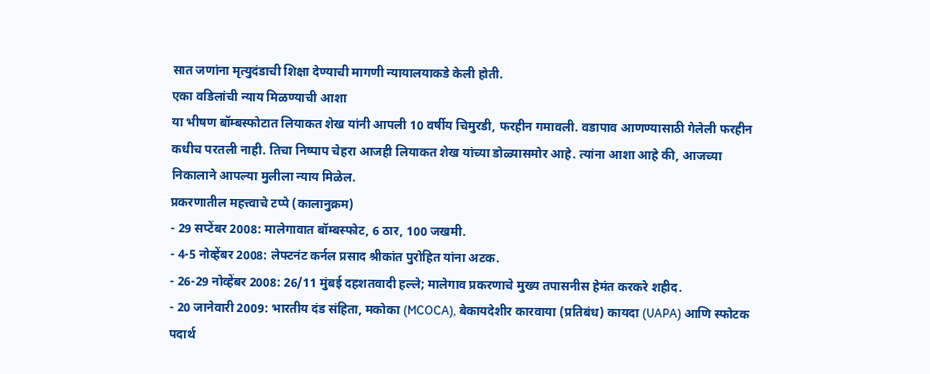सात जणांना मृत्युदंडाची शिक्षा देण्याची मागणी न्यायालयाकडे केली होती.
एका वडिलांची न्याय मिळण्याची आशा
या भीषण बॉम्बस्फोटात लियाकत शेख यांनी आपली 10 वर्षीय चिमुरडी, फरहीन गमावली. वडापाव आणण्यासाठी गेलेली फरहीन कधीच परतली नाही. तिचा निष्पाप चेहरा आजही लियाकत शेख यांच्या डोळ्यासमोर आहे. त्यांना आशा आहे की, आजच्या निकालाने आपल्या मुलीला न्याय मिळेल.
प्रकरणातील महत्त्वाचे टप्पे (कालानुक्रम)
- 29 सप्टेंबर 2008: मालेगावात बॉम्बस्फोट, 6 ठार, 100 जखमी.
- 4-5 नोव्हेंबर 2008: लेफ्टनंट कर्नल प्रसाद श्रीकांत पुरोहित यांना अटक.
- 26-29 नोव्हेंबर 2008: 26/11 मुंबई दहशतवादी हल्ले; मालेगाव प्रकरणाचे मुख्य तपासनीस हेमंत करकरे शहीद.
- 20 जानेवारी 2009: भारतीय दंड संहिता, मकोका (MCOCA), बेकायदेशीर कारवाया (प्रतिबंध) कायदा (UAPA) आणि स्फोटक पदार्थ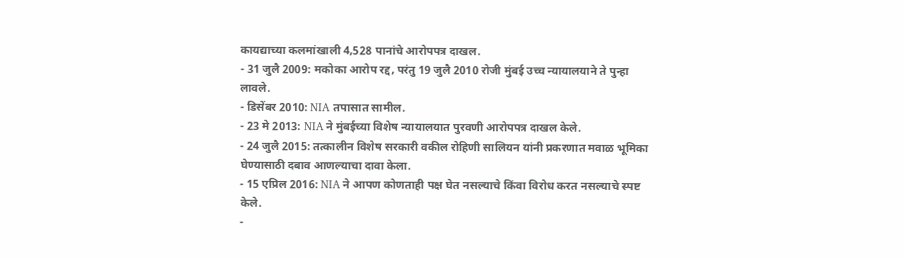कायद्याच्या कलमांखाली 4,528 पानांचे आरोपपत्र दाखल.
- 31 जुलै 2009: मकोका आरोप रद्द, परंतु 19 जुलै 2010 रोजी मुंबई उच्च न्यायालयाने ते पुन्हा लावले.
- डिसेंबर 2010: NIA तपासात सामील.
- 23 मे 2013: NIA ने मुंबईच्या विशेष न्यायालयात पुरवणी आरोपपत्र दाखल केले.
- 24 जुलै 2015: तत्कालीन विशेष सरकारी वकील रोहिणी सालियन यांनी प्रकरणात मवाळ भूमिका घेण्यासाठी दबाव आणल्याचा दावा केला.
- 15 एप्रिल 2016: NIA ने आपण कोणताही पक्ष घेत नसल्याचे किंवा विरोध करत नसल्याचे स्पष्ट केले.
-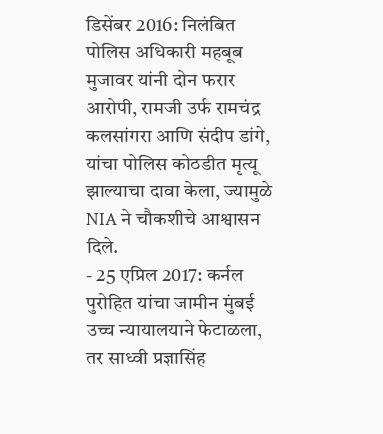डिसेंबर 2016: निलंबित पोलिस अधिकारी महबूब मुजावर यांनी दोन फरार आरोपी, रामजी उर्फ रामचंद्र कलसांगरा आणि संदीप डांगे, यांचा पोलिस कोठडीत मृत्यू झाल्याचा दावा केला, ज्यामुळे NIA ने चौकशीचे आश्वासन दिले.
- 25 एप्रिल 2017: कर्नल पुरोहित यांचा जामीन मुंबई उच्च न्यायालयाने फेटाळला, तर साध्वी प्रज्ञासिंह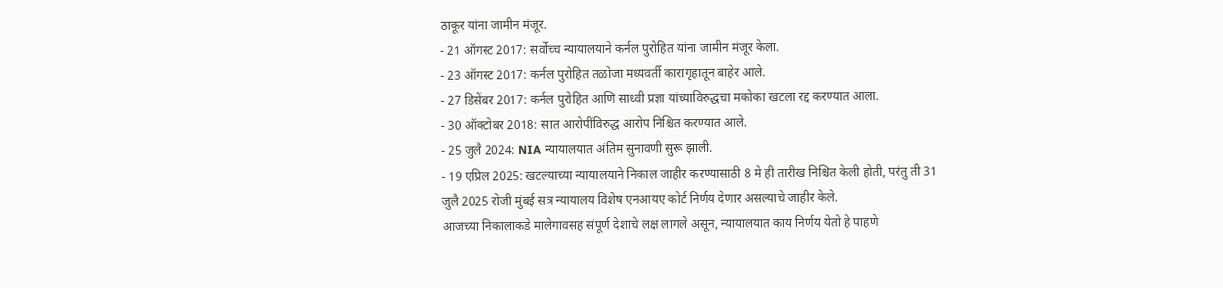ठाकूर यांना जामीन मंजूर.
- 21 ऑगस्ट 2017: सर्वोच्च न्यायालयाने कर्नल पुरोहित यांना जामीन मंजूर केला.
- 23 ऑगस्ट 2017: कर्नल पुरोहित तळोजा मध्यवर्ती कारागृहातून बाहेर आले.
- 27 डिसेंबर 2017: कर्नल पुरोहित आणि साध्वी प्रज्ञा यांच्याविरुद्धचा मकोका खटला रद्द करण्यात आला.
- 30 ऑक्टोबर 2018: सात आरोपींविरुद्ध आरोप निश्चित करण्यात आले.
- 25 जुलै 2024: NIA न्यायालयात अंतिम सुनावणी सुरू झाली.
- 19 एप्रिल 2025: खटल्याच्या न्यायालयाने निकाल जाहीर करण्यासाठी 8 मे ही तारीख निश्चित केली होती, परंतु ती 31 जुलै 2025 रोजी मुंबई सत्र न्यायालय विशेष एनआयए कोर्ट निर्णय देणार असल्याचे जाहीर केले.
आजच्या निकालाकडे मालेगावसह संपूर्ण देशाचे लक्ष लागले असून, न्यायालयात काय निर्णय येतो हे पाहणे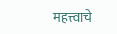महत्त्वाचे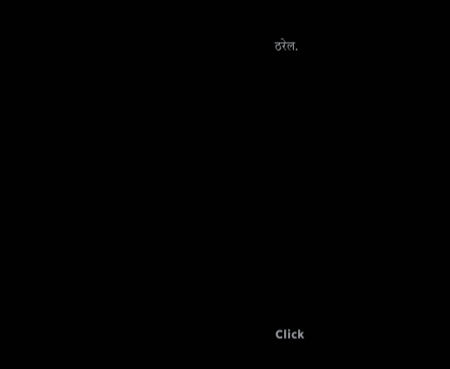ठरेल.












Click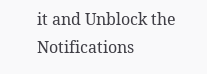it and Unblock the Notifications